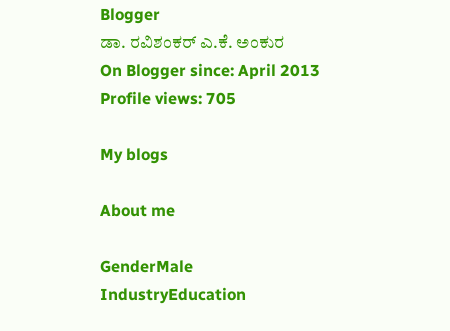Blogger
ಡಾ. ರವಿಶಂಕರ್ ಎ.ಕೆ. ಅಂಕುರ
On Blogger since: April 2013
Profile views: 705

My blogs

About me

GenderMale
IndustryEducation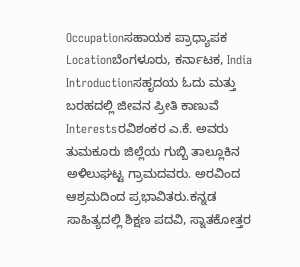Occupationಸಹಾಯಕ ಪ್ರಾಧ್ಯಾಪಕ
Locationಬೆಂಗಳೂರು, ಕರ್ನಾಟಕ, India
Introductionಸಹೃದಯ ಓದು ಮತ್ತು ಬರಹದಲ್ಲಿ ಜೀವನ ಪ್ರೀತಿ ಕಾಣುವೆ
Interestsರವಿಶಂಕರ ಎ.ಕೆ. ಅವರು ತುಮಕೂರು ಜಿಲ್ಲೆಯ ಗುಬ್ಬಿ ತಾಲ್ಲೂಕಿನ ಅಳಿಲುಘಟ್ಟ ಗ್ರಾಮದವರು. ಅರವಿಂದ ಆಶ್ರಮದಿಂದ ಪ್ರಭಾವಿತರು.ಕನ್ನಡ ಸಾಹಿತ್ಯದಲ್ಲಿ ಶಿಕ್ಷಣ ಪದವಿ, ಸ್ನಾತಕೋತ್ತರ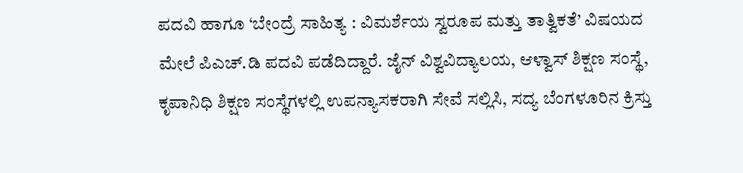ಪದವಿ ಹಾಗೂ ‘ಬೇಂದ್ರೆ ಸಾಹಿತ್ಯ : ವಿಮರ್ಶೆಯ ಸ್ವರೂಪ ಮತ್ತು ತಾತ್ವಿಕತೆ’ ವಿಷಯದ ಮೇಲೆ ಪಿಎಚ್.ಡಿ ಪದವಿ ಪಡೆದಿದ್ದಾರೆ. ಜೈನ್ ವಿಶ್ವವಿದ್ಯಾಲಯ, ಆಳ್ವಾಸ್ ಶಿಕ್ಷಣ ಸಂಸ್ಥೆ, ಕೃಪಾನಿಧಿ ಶಿಕ್ಷಣ ಸಂಸ್ಥೆಗಳಲ್ಲಿ ಉಪನ್ಯಾಸಕರಾಗಿ ಸೇವೆ ಸಲ್ಲಿಸಿ, ಸದ್ಯ ಬೆಂಗಳೂರಿನ ಕ್ರಿಸ್ತು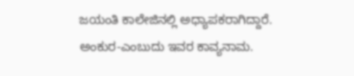ಜಯಂತಿ ಕಾಲೇಜಿನಲ್ಲಿ ಅಧ್ಯಾಪಕರಾಗಿದ್ದಾರೆ. ಅಂಕುರ-ಎಂಬುದು ಇವರ ಕಾವ್ಯನಾಮ.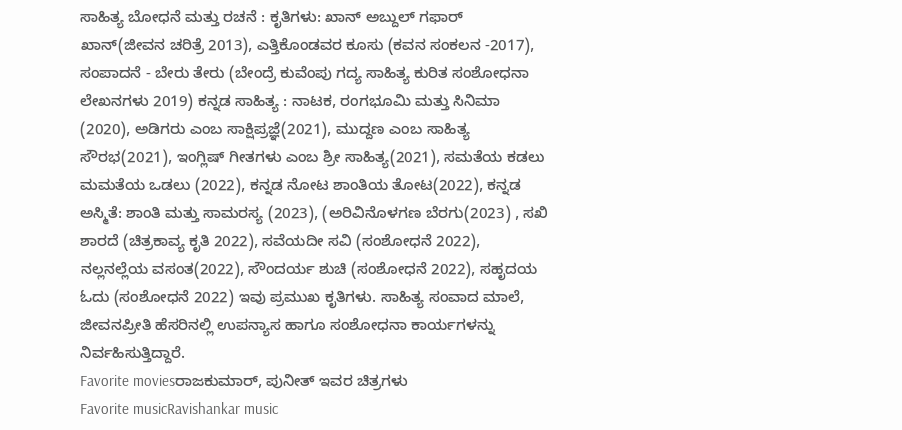ಸಾಹಿತ್ಯ ಬೋಧನೆ ಮತ್ತು ರಚನೆ : ಕೃತಿಗಳು: ಖಾನ್ ಅಬ್ದುಲ್ ಗಫಾರ್ ಖಾನ್(ಜೀವನ ಚರಿತ್ರೆ 2013), ಎತ್ತಿಕೊಂಡವರ ಕೂಸು (ಕವನ ಸಂಕಲನ -2017), ಸಂಪಾದನೆ - ಬೇರು ತೇರು (ಬೇಂದ್ರೆ ಕುವೆಂಪು ಗದ್ಯ ಸಾಹಿತ್ಯ ಕುರಿತ ಸಂಶೋಧನಾ ಲೇಖನಗಳು 2019) ಕನ್ನಡ ಸಾಹಿತ್ಯ : ನಾಟಕ, ರಂಗಭೂಮಿ ಮತ್ತು ಸಿನಿಮಾ (2020), ಅಡಿಗರು ಎಂಬ ಸಾಕ್ಷಿಪ್ರಜ್ಞೆ(2021), ಮುದ್ದಣ ಎಂಬ ಸಾಹಿತ್ಯ ಸೌರಭ(2021), ಇಂಗ್ಲಿಷ್ ಗೀತಗಳು ಎಂಬ ಶ್ರೀ ಸಾಹಿತ್ಯ(2021), ಸಮತೆಯ ಕಡಲು ಮಮತೆಯ ಒಡಲು (2022), ಕನ್ನಡ ನೋಟ ಶಾಂತಿಯ ತೋಟ(2022), ಕನ್ನಡ ಅಸ್ಮಿತೆ: ಶಾಂತಿ ಮತ್ತು ಸಾಮರಸ್ಯ (2023), (ಅರಿವಿನೊಳಗಣ ಬೆರಗು(2023) , ಸಖಿ ಶಾರದೆ (ಚಿತ್ರಕಾವ್ಯ ಕೃತಿ 2022), ಸವೆಯದೀ ಸವಿ (ಸಂಶೋಧನೆ 2022), ನಲ್ಲನಲ್ಲೆಯ ವಸಂತ(2022), ಸೌಂದರ್ಯ ಶುಚಿ (ಸಂಶೋಧನೆ 2022), ಸಹೃದಯ ಓದು (ಸಂಶೋಧನೆ 2022) ಇವು ಪ್ರಮುಖ ಕೃತಿಗಳು. ಸಾಹಿತ್ಯ ಸಂವಾದ ಮಾಲೆ, ಜೀವನಪ್ರೀತಿ ಹೆಸರಿನಲ್ಲಿ ಉಪನ್ಯಾಸ ಹಾಗೂ ಸಂಶೋಧನಾ ಕಾರ್ಯಗಳನ್ನು ನಿರ್ವಹಿಸುತ್ತಿದ್ದಾರೆ.
Favorite moviesರಾಜಕುಮಾರ್, ಪುನೀತ್ ಇವರ ಚಿತ್ರಗಳು
Favorite musicRavishankar music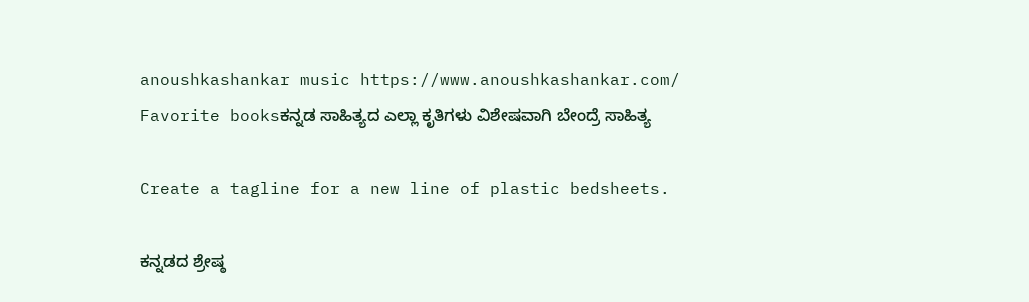anoushkashankar music https://www.anoushkashankar.com/
Favorite booksಕನ್ನಡ ಸಾಹಿತ್ಯದ ಎಲ್ಲಾ ಕೃತಿಗಳು ವಿಶೇಷವಾಗಿ ಬೇಂದ್ರೆ ಸಾಹಿತ್ಯ

Create a tagline for a new line of plastic bedsheets.

ಕನ್ನಡದ ಶ್ರೇಷ್ಠ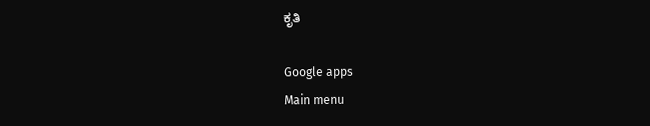ಕೃತಿ

Google apps
Main menu